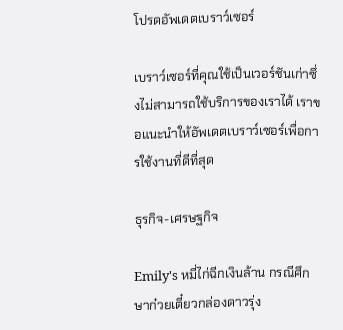โปรดอัพเดตเบราว์เซอร์

เบราว์เซอร์ที่คุณใช้เป็นเวอร์ชันเก่าซึ่งไม่สามารถใช้บริการของเราได้ เราขอแนะนำให้อัพเดตเบราว์เซอร์เพื่อการใช้งานที่ดีที่สุด

ธุรกิจ-เศรษฐกิจ

Emily's หมี่ไก่ฉีกเงินล้าน กรณีศึกษาก๋วยเตี๋ยวกล่องดาวรุ่ง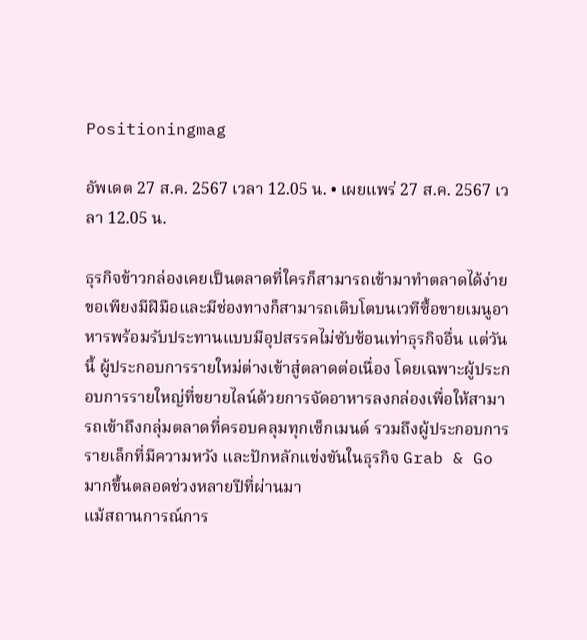Positioningmag

อัพเดต 27 ส.ค. 2567 เวลา 12.05 น. • เผยแพร่ 27 ส.ค. 2567 เวลา 12.05 น.

ธุรกิจข้าวกล่องเคยเป็นตลาดที่ใครก็สามารถเข้ามาทำตลาดได้ง่าย ขอเพียงมีฝีมือและมีช่องทางก็สามารถเติบโตบนเวทีซื้อขายเมนูอาหารพร้อมรับประทานแบบมีอุปสรรคไม่ซับซ้อนเท่าธุรกิจอื่น แต่วันนี้ ผู้ประกอบการรายใหม่ต่างเข้าสู่ตลาดต่อเนื่อง โดยเฉพาะผู้ประกอบการรายใหญ่ที่ขยายไลน์ด้วยการจัดอาหารลงกล่องเพื่อให้สามารถเข้าถึงกลุ่มตลาดที่ครอบคลุมทุกเซ็กเมนต์ รวมถึงผู้ประกอบการรายเล็กที่มีความหวัง และปักหลักแข่งขันในธุรกิจ Grab & Go มากขึ้นตลอดช่วงหลายปีที่ผ่านมา
แม้สถานการณ์การ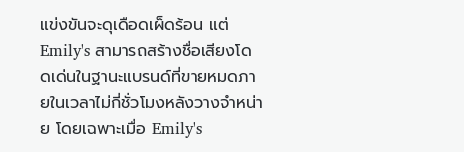แข่งขันจะดุเดือดเผ็ดร้อน แต่ Emily's สามารถสร้างชื่อเสียงโดดเด่นในฐานะแบรนด์ที่ขายหมดภายในเวลาไม่กี่ชั่วโมงหลังวางจำหน่าย โดยเฉพาะเมื่อ Emily's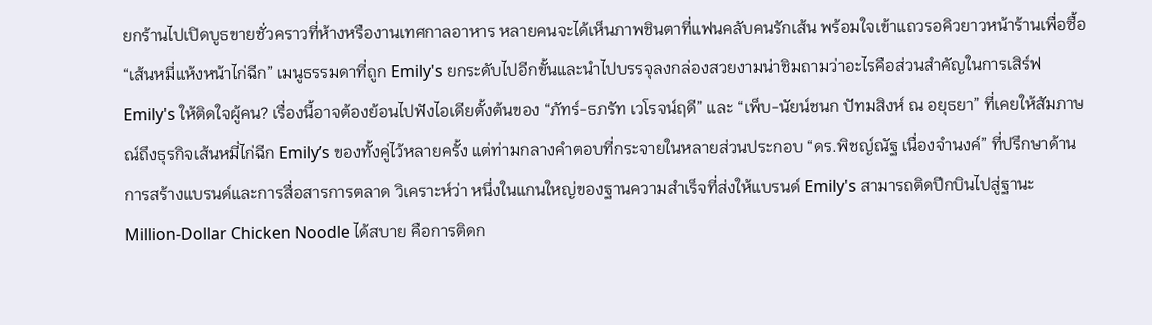ยกร้านไปเปิดบูธขายชั่วคราวที่ห้างหรืองานเทศกาลอาหาร หลายคนจะได้เห็นภาพชินตาที่แฟนคลับคนรักเส้น พร้อมใจเข้าแถวรอคิวยาวหน้าร้านเพื่อซื้อ “เส้นหมี่แห้งหน้าไก่ฉีก” เมนูธรรมดาที่ถูก Emily's ยกระดับไปอีกขั้นและนำไปบรรจุลงกล่องสวยงามน่าชิมถามว่าอะไรคือส่วนสำคัญในการเสิร์ฟ Emily's ให้ติดใจผู้คน? เรื่องนี้อาจต้องย้อนไปฟังไอเดียตั้งต้นของ “ภัทร์-ธภรัท เวโรจน์ฤดี” และ “เพ็บ-นัยน์ชนก ปัทมสิงห์ ณ อยุธยา” ที่เคยให้สัมภาษณ์ถึงธุรกิจเส้นหมี่ไก่ฉีก Emily’s ของทั้งคู่ไว้หลายครั้ง แต่ท่ามกลางคำตอบที่กระจายในหลายส่วนประกอบ “ดร.พิชญ์ณัฐ เนื่องจำนงค์” ที่ปรึกษาด้านการสร้างแบรนด์และการสื่อสารการตลาด วิเคราะห์ว่า หนึ่งในแกนใหญ่ของฐานความสำเร็จที่ส่งให้แบรนด์ Emily's สามารถติดปีกบินไปสู่ฐานะ Million-Dollar Chicken Noodle ได้สบาย คือการติดก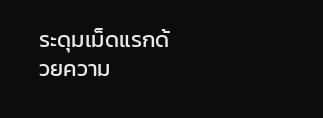ระดุมเม็ดแรกด้วยความ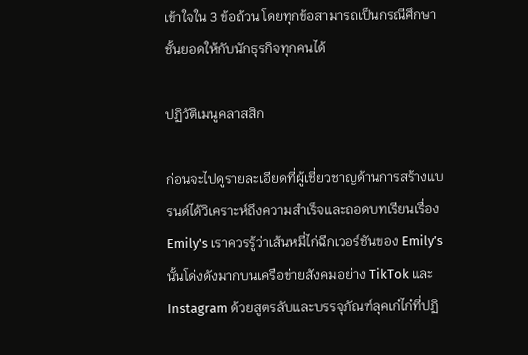เข้าใจใน 3 ข้อถ้วน โดยทุกข้อสามารถเป็นกรณีศึกษาชั้นยอดให้กับนักธุรกิจทุกคนได้

ปฏิวัติเมนูคลาสสิก

ก่อนจะไปดูรายละเอียดที่ผู้เชี่ยวชาญด้านการสร้างแบรนด์ได้วิเคราะห์ถึงความสำเร็จและถอดบทเรียนเรื่อง Emily's เราควรรู้ว่าเส้นหมี่ไก่ฉีกเวอร์ชันของ Emily’s นั้นโด่งดังมากบนเครือข่ายสังคมอย่าง TikTok และ Instagram ด้วยสูตรลับและบรรจุภัณฑ์ลุคเก๋ไก๋ที่ปฏิ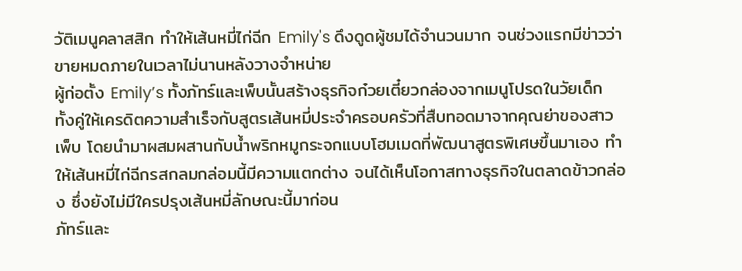วัติเมนูคลาสสิก ทำให้เส้นหมี่ไก่ฉีก Emily's ดึงดูดผู้ชมได้จำนวนมาก จนช่วงแรกมีข่าวว่าขายหมดภายในเวลาไม่นานหลังวางจำหน่าย
ผู้ก่อตั้ง Emily’s ทั้งภัทร์และเพ็บนั้นสร้างธุรกิจก๋วยเตี๋ยวกล่องจากเมนูโปรดในวัยเด็ก ทั้งคู่ให้เครดิตความสำเร็จกับสูตรเส้นหมี่ประจำครอบครัวที่สืบทอดมาจากคุณย่าของสาวเพ็บ โดยนำมาผสมผสานกับน้ำพริกหมูกระจกแบบโฮมเมดที่พัฒนาสูตรพิเศษขึ้นมาเอง ทำให้เส้นหมี่ไก่ฉีกรสกลมกล่อมนี้มีความแตกต่าง จนได้เห็นโอกาสทางธุรกิจในตลาดข้าวกล่อง ซึ่งยังไม่มีใครปรุงเส้นหมี่ลักษณะนี้มาก่อน
ภัทร์และ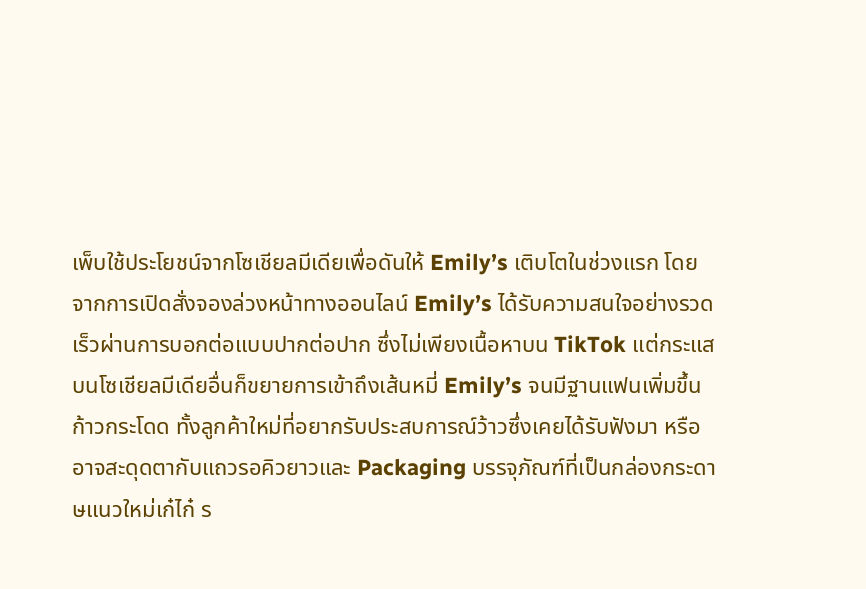เพ็บใช้ประโยชน์จากโซเชียลมีเดียเพื่อดันให้ Emily’s เติบโตในช่วงแรก โดยจากการเปิดสั่งจองล่วงหน้าทางออนไลน์ Emily’s ได้รับความสนใจอย่างรวดเร็วผ่านการบอกต่อแบบปากต่อปาก ซึ่งไม่เพียงเนื้อหาบน TikTok แต่กระแสบนโซเชียลมีเดียอื่นก็ขยายการเข้าถึงเส้นหมี่ Emily’s จนมีฐานแฟนเพิ่มขึ้นก้าวกระโดด ทั้งลูกค้าใหม่ที่อยากรับประสบการณ์ว้าวซึ่งเคยได้รับฟังมา หรืออาจสะดุดตากับแถวรอคิวยาวและ Packaging บรรจุภัณฑ์ที่เป็นกล่องกระดาษแนวใหม่เก๋ไก๋ ร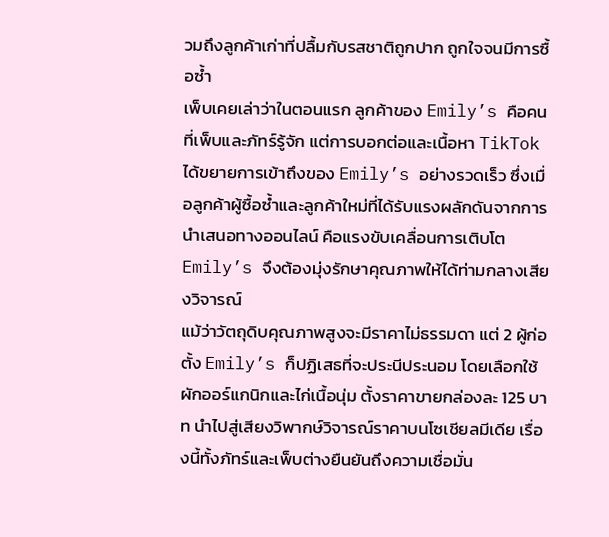วมถึงลูกค้าเก่าที่ปลื้มกับรสชาติถูกปาก ถูกใจจนมีการซื้อซ้ำ
เพ็บเคยเล่าว่าในตอนแรก ลูกค้าของ Emily’s คือคนที่เพ็บและภัทร์รู้จัก แต่การบอกต่อและเนื้อหา TikTok ได้ขยายการเข้าถึงของ Emily’s อย่างรวดเร็ว ซึ่งเมื่อลูกค้าผู้ซื้อซ้ำและลูกค้าใหม่ที่ได้รับแรงผลักดันจากการนำเสนอทางออนไลน์ คือแรงขับเคลื่อนการเติบโต Emily’s จึงต้องมุ่งรักษาคุณภาพให้ได้ท่ามกลางเสียงวิจารณ์
แม้ว่าวัตถุดิบคุณภาพสูงจะมีราคาไม่ธรรมดา แต่ 2 ผู้ก่อตั้ง Emily’s ก็ปฏิเสธที่จะประนีประนอม โดยเลือกใช้ผักออร์แกนิกและไก่เนื้อนุ่ม ตั้งราคาขายกล่องละ 125 บาท นำไปสู่เสียงวิพากษ์วิจารณ์ราคาบนโซเชียลมีเดีย เรื่องนี้ทั้งภัทร์และเพ็บต่างยืนยันถึงความเชื่อมั่น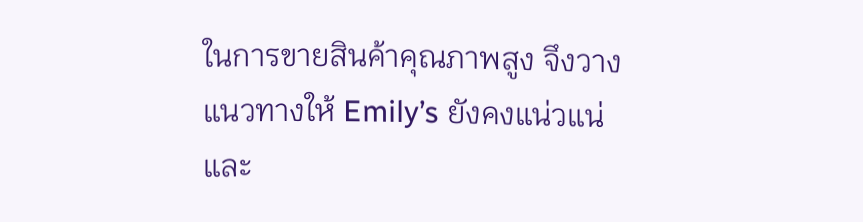ในการขายสินค้าคุณภาพสูง จึงวางแนวทางให้ Emily’s ยังคงแน่วแน่และ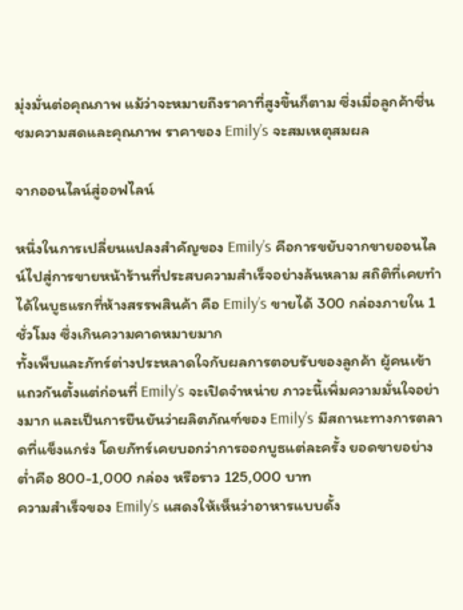มุ่งมั่นต่อคุณภาพ แม้ว่าจะหมายถึงราคาที่สูงขึ้นก็ตาม ซึ่งเมื่อลูกค้าชื่นชมความสดและคุณภาพ ราคาของ Emily’s จะสมเหตุสมผล

จากออนไลน์สู่ออฟไลน์

หนึ่งในการเปลี่ยนแปลงสำคัญของ Emily’s คือการขยับจากขายออนไลน์ไปสู่การขายหน้าร้านที่ประสบความสำเร็จอย่างล้นหลาม สถิติที่เคยทำได้ในบูธแรกที่ห้างสรรพสินค้า คือ Emily’s ขายได้ 300 กล่องภายใน 1 ชั่วโมง ซึ่งเกินความคาดหมายมาก
ทั้งเพ็บและภัทร์ต่างประหลาดใจกับผลการตอบรับของลูกค้า ผู้คนเข้าแถวกันตั้งแต่ก่อนที่ Emily’s จะเปิดจำหน่าย ภาวะนี้เพิ่มความมั่นใจอย่างมาก และเป็นการยืนยันว่าผลิตภัณฑ์ของ Emily’s มีสถานะทางการตลาดที่แข็งแกร่ง โดยภัทร์เคยบอกว่าการออกบูธแต่ละครั้ง ยอดขายอย่างต่ำคือ 800-1,000 กล่อง หรือราว 125,000 บาท
ความสำเร็จของ Emily’s แสดงให้เห็นว่าอาหารแบบดั้ง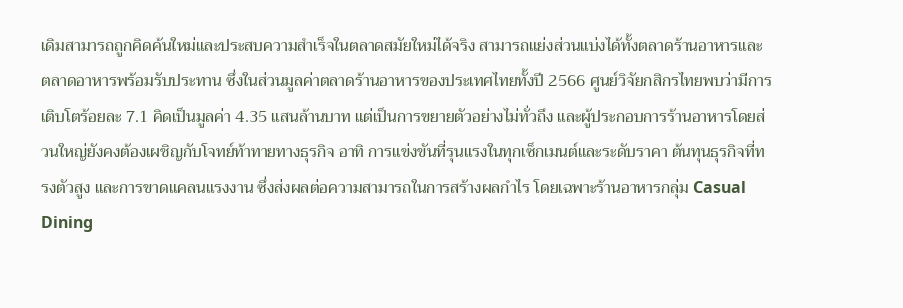เดิมสามารถถูกคิดค้นใหม่และประสบความสำเร็จในตลาดสมัยใหม่ได้จริง สามารถแย่งส่วนแบ่งได้ทั้งตลาดร้านอาหารและตลาดอาหารพร้อมรับประทาน ซึ่งในส่วนมูลค่าตลาดร้านอาหารของประเทศไทยทั้งปี 2566 ศูนย์วิจัยกสิกรไทยพบว่ามีการเติบโตร้อยละ 7.1 คิดเป็นมูลค่า 4.35 แสนล้านบาท แต่เป็นการขยายตัวอย่างไม่ทั่วถึง และผู้ประกอบการร้านอาหารโดยส่วนใหญ่ยังคงต้องเผชิญกับโจทย์ท้าทายทางธุรกิจ อาทิ การแข่งขันที่รุนแรงในทุกเซ็กเมนต์และระดับราคา ต้นทุนธุรกิจที่ทรงตัวสูง และการขาดแคลนแรงงาน ซึ่งส่งผลต่อความสามารถในการสร้างผลกำไร โดยเฉพาะร้านอาหารกลุ่ม Casual Dining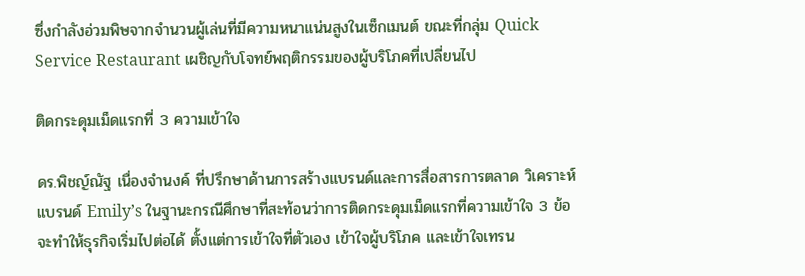ซึ่งกำลังอ่วมพิษจากจำนวนผู้เล่นที่มีความหนาแน่นสูงในเซ็กเมนต์ ขณะที่กลุ่ม Quick Service Restaurant เผชิญกับโจทย์พฤติกรรมของผู้บริโภคที่เปลี่ยนไป

ติดกระดุมเม็ดแรกที่ 3 ความเข้าใจ

ดร.พิชญ์ณัฐ เนื่องจำนงค์ ที่ปรึกษาด้านการสร้างแบรนด์และการสื่อสารการตลาด วิเคราะห์แบรนด์ Emily’s ในฐานะกรณีศึกษาที่สะท้อนว่าการติดกระดุมเม็ดแรกที่ความเข้าใจ 3 ข้อ จะทำให้ธุรกิจเริ่มไปต่อได้ ตั้งแต่การเข้าใจที่ตัวเอง เข้าใจผู้บริโภค และเข้าใจเทรน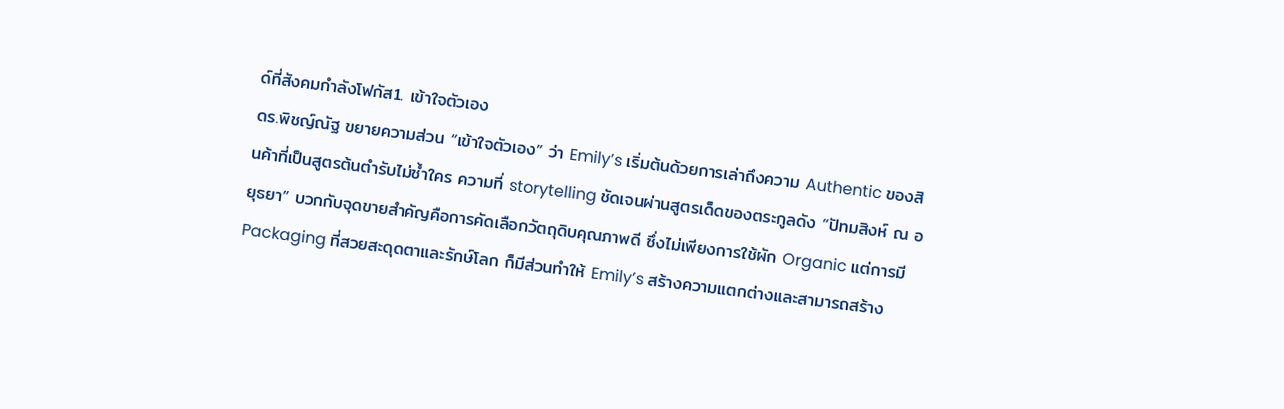ด์ที่สังคมกำลังโฟกัส1. เข้าใจตัวเอง
ดร.พิชญ์ณัฐ ขยายความส่วน “เข้าใจตัวเอง” ว่า Emily’s เริ่มต้นด้วยการเล่าถึงความ Authentic ของสินค้าที่เป็นสูตรต้นตำรับไม่ซ้ำใคร ความที่ storytelling ชัดเจนผ่านสูตรเด็ดของตระกูลดัง “ปัทมสิงห์ ณ อยุธยา” บวกกับจุดขายสำคัญคือการคัดเลือกวัตถุดิบคุณภาพดี ซึ่งไม่เพียงการใช้ผัก Organic แต่การมี Packaging ที่สวยสะดุดตาและรักษ์โลก ก็มีส่วนทำให้ Emily’s สร้างความแตกต่างและสามารถสร้าง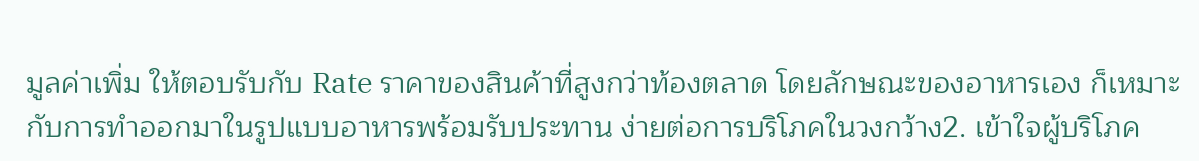มูลค่าเพิ่ม ให้ตอบรับกับ Rate ราคาของสินค้าที่สูงกว่าท้องตลาด โดยลักษณะของอาหารเอง ก็เหมาะกับการทำออกมาในรูปแบบอาหารพร้อมรับประทาน ง่ายต่อการบริโภคในวงกว้าง2. เข้าใจผู้บริโภค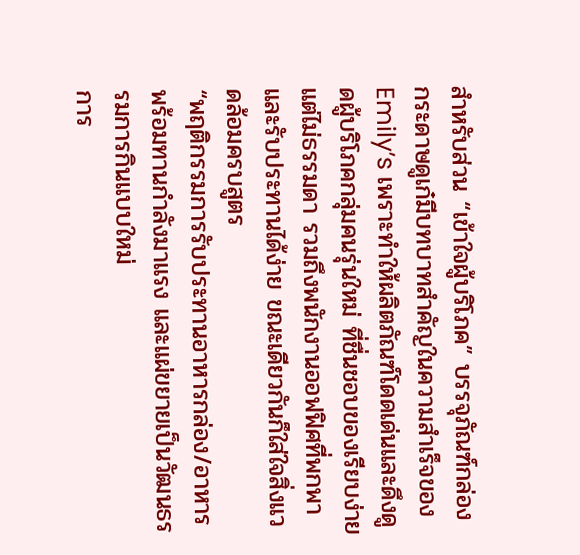สำหรับส่วน “เข้าใจผู้บริโภค” บรรจุภัณฑ์กล่องกระดาษดูเก๋มีบทบาทสำคัญในความสำเร็จของ Emily’s เพราะทำให้ผลิตภัณฑ์โดดเด่นและดึงดูดผู้บริโภคกลุ่มคนรุ่นใหม่ ที่ชื่นชอบของเรียบง่ายแต่ไม่ธรรมดา รวมถึงพนักงานออฟฟิศที่พกพาและรับประทานได้ง่าย ขณะเดียวกันก็ใส่ใจสิ่งแวดล้อมครบสูตร
“พฤติกรรมการรับประทานอาหารกล่อง/อาหารพร้อมทานกำลังมาแรง และแผ่ขยายเป็นวัฒนธรรมการกินแบบใหม่
การ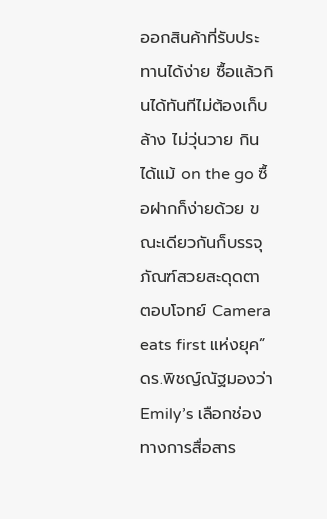ออกสินค้าที่รับประทานได้ง่าย ซื้อแล้วกินได้ทันทีไม่ต้องเก็บล้าง ไม่วุ่นวาย กินได้แม้ on the go ซื้อฝากก็ง่ายด้วย ขณะเดียวกันก็บรรจุภัณฑ์สวยสะดุดตา ตอบโจทย์ Camera eats first แห่งยุค”
ดร.พิชญ์ณัฐมองว่า Emily’s เลือกช่องทางการสื่อสาร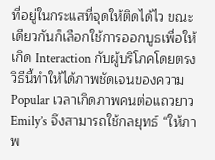ที่อยู่ในกระแสที่จุดให้ติดได้ไว ขณะเดียวกันก็เลือกใช้การออกบูธเพื่อให้เกิด Interaction กับผู้บริโภคโดยตรง วิธีนี้ทำให้ได้ภาพชัดเจนของความ Popular เวลาเกิดภาพคนต่อแถวยาว Emily’s จึงสามารถใช้กลยุทธ์ “ให้ภาพ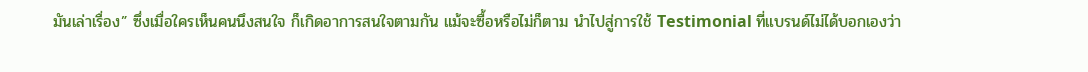มันเล่าเรื่อง” ซึ่งเมื่อใครเห็นคนนึงสนใจ ก็เกิดอาการสนใจตามกัน แม้จะซื้อหรือไม่ก็ตาม นำไปสู่การใช้ Testimonial ที่แบรนด์ไม่ได้บอกเองว่า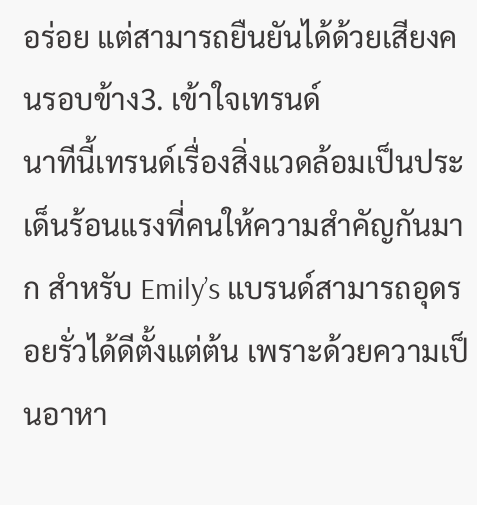อร่อย แต่สามารถยืนยันได้ด้วยเสียงคนรอบข้าง3. เข้าใจเทรนด์
นาทีนี้เทรนด์เรื่องสิ่งแวดล้อมเป็นประเด็นร้อนแรงที่คนให้ความสำคัญกันมาก สำหรับ Emily’s แบรนด์สามารถอุดรอยรั่วได้ดีตั้งแต่ต้น เพราะด้วยความเป็นอาหา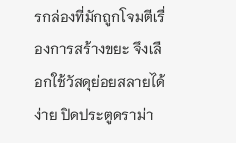รกล่องที่มักถูกโจมตีเรื่องการสร้างขยะ จึงเลือกใช้วัสดุย่อยสลายได้ง่าย ปิดประตูดราม่า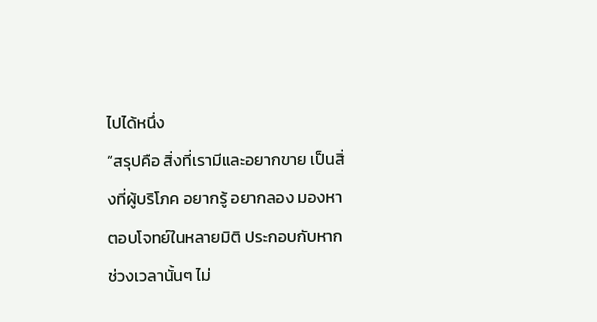ไปได้หนึ่ง
“สรุปคือ สิ่งที่เรามีและอยากขาย เป็นสิ่งที่ผู้บริโภค อยากรู้ อยากลอง มองหา ตอบโจทย์ในหลายมิติ ประกอบกับหากช่วงเวลานั้นๆ ไม่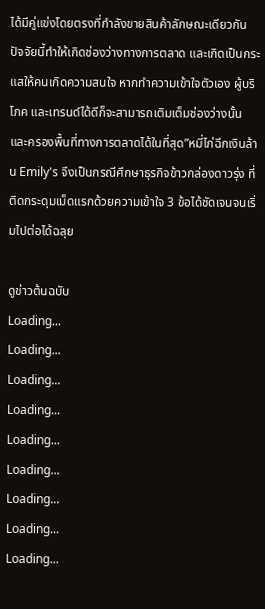ได้มีคู่แข่งโดยตรงที่กำลังขายสินค้าลักษณะเดียวกัน ปัจจัยนี้ทำให้เกิดช่องว่างทางการตลาด และเกิดเป็นกระแสให้คนเกิดความสนใจ หากทำความเข้าใจตัวเอง ผู้บริโภค และเทรนด์ได้ดีก็จะสามารถเติมเต็มช่องว่างนั้น และครองพื้นที่ทางการตลาดได้ในที่สุด”หมี่ไก่ฉีกเงินล้าน Emily's จึงเป็นกรณีศึกษาธุรกิจข้าวกล่องดาวรุ่ง ที่ติดกระดุมเม็ดแรกด้วยความเข้าใจ 3 ข้อได้ชัดเจนจนเริ่มไปต่อได้ฉลุย

ดูข่าวต้นฉบับ
Loading...
Loading...
Loading...
Loading...
Loading...
Loading...
Loading...
Loading...
Loading...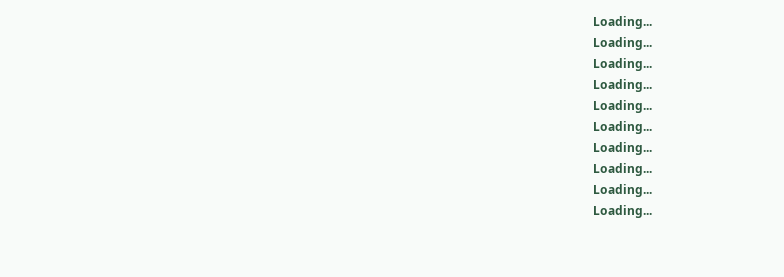Loading...
Loading...
Loading...
Loading...
Loading...
Loading...
Loading...
Loading...
Loading...
Loading...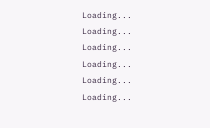Loading...
Loading...
Loading...
Loading...
Loading...
Loading...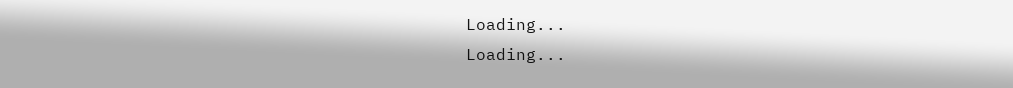Loading...
Loading...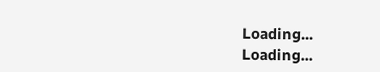Loading...
Loading...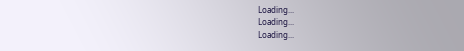Loading...
Loading...
Loading...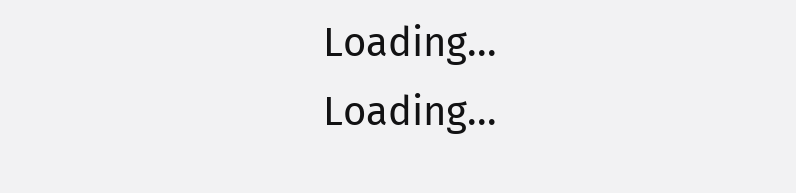Loading...
Loading...